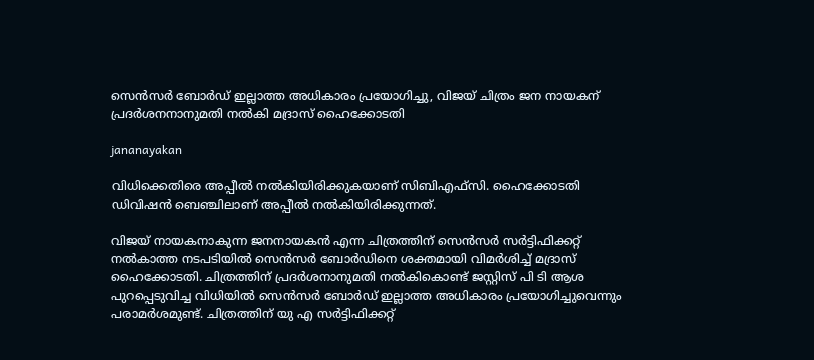സെന്‍സര്‍ ബോര്‍ഡ് ഇല്ലാത്ത അധികാരം പ്രയോഗിച്ചു, വിജയ് ചിത്രം ജന നായകന് പ്രദര്‍ശനനാനുമതി നല്‍കി മദ്രാസ് ഹൈക്കോടതി

jananayakan

വിധിക്കെതിരെ അപ്പീല്‍ നല്‍കിയിരിക്കുകയാണ് സിബിഎഫ്സി. ഹൈക്കോടതി ഡിവിഷന്‍ ബെഞ്ചിലാണ് അപ്പീല്‍ നല്‍കിയിരിക്കുന്നത്.

വിജയ് നായകനാകുന്ന ജനനായകന്‍ എന്ന ചിത്രത്തിന് സെന്‍സര്‍ സര്‍ട്ടിഫിക്കറ്റ് നല്‍കാത്ത നടപടിയില്‍ സെന്‍സര്‍ ബോര്‍ഡിനെ ശക്തമായി വിമര്‍ശിച്ച് മദ്രാസ് ഹൈക്കോടതി. ചിത്രത്തിന് പ്രദര്‍ശനാനുമതി നല്‍കികൊണ്ട് ജസ്റ്റിസ് പി ടി ആശ പുറപ്പെടുവിച്ച വിധിയില്‍ സെന്‍സര്‍ ബോര്‍ഡ് ഇല്ലാത്ത അധികാരം പ്രയോഗിച്ചുവെന്നും പരാമര്‍ശമുണ്ട്. ചിത്രത്തിന് യു എ സര്‍ട്ടിഫിക്കറ്റ്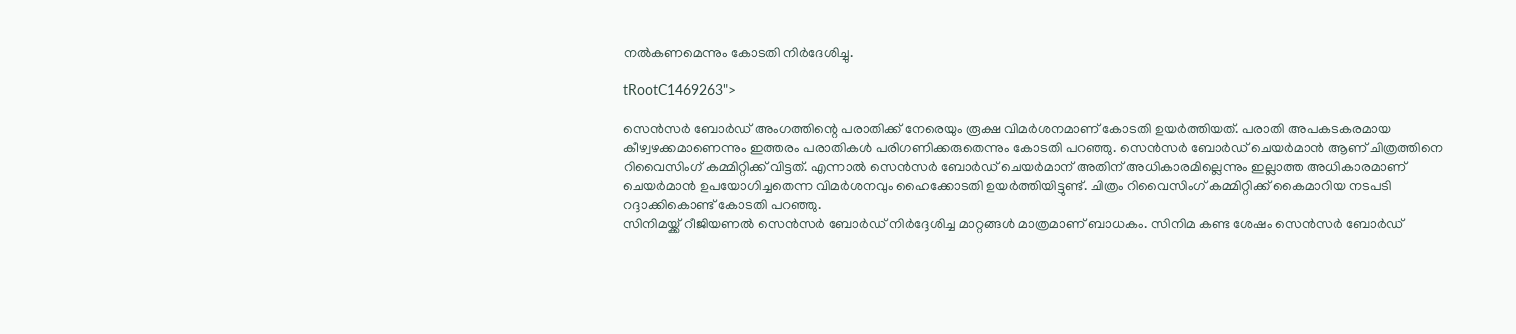നല്‍കണമെന്നും കോടതി നിര്‍ദേശിച്ചു.

tRootC1469263">

സെന്‍സര്‍ ബോര്‍ഡ് അംഗത്തിന്റെ പരാതിക്ക് നേരെയും രൂക്ഷ വിമര്‍ശനമാണ് കോടതി ഉയര്‍ത്തിയത്. പരാതി അപകടകരമായ കീഴ്വഴക്കമാണെന്നും ഇത്തരം പരാതികള്‍ പരിഗണിക്കരുതെന്നും കോടതി പറഞ്ഞു. സെന്‍സര്‍ ബോര്‍ഡ് ചെയര്‍മാന്‍ ആണ് ചിത്രത്തിനെ റിവൈസിംഗ് കമ്മിറ്റിക്ക് വിട്ടത്. എന്നാല്‍ സെന്‍സര്‍ ബോര്‍ഡ് ചെയര്‍മാന് അതിന് അധികാരമില്ലെന്നും ഇല്ലാത്ത അധികാരമാണ് ചെയര്‍മാന്‍ ഉപയോഗിച്ചതെന്ന വിമര്‍ശനവും ഹൈക്കോടതി ഉയര്‍ത്തിയിട്ടുണ്ട്. ചിത്രം റിവൈസിംഗ് കമ്മിറ്റിക്ക് കൈമാറിയ നടപടി റദ്ദാക്കികൊണ്ട് കോടതി പറഞ്ഞു.
സിനിമയ്ക്ക് റീജിയണല്‍ സെന്‍സര്‍ ബോര്‍ഡ് നിര്‍ദ്ദേശിച്ച മാറ്റങ്ങള്‍ മാത്രമാണ് ബാധകം. സിനിമ കണ്ട ശേഷം സെന്‍സര്‍ ബോര്‍ഡ്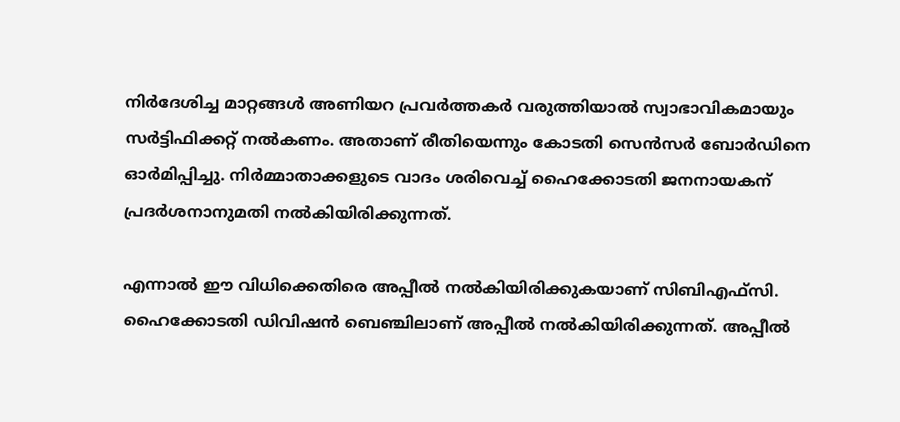നിര്‍ദേശിച്ച മാറ്റങ്ങള്‍ അണിയറ പ്രവര്‍ത്തകര്‍ വരുത്തിയാല്‍ സ്വാഭാവികമായും സര്‍ട്ടിഫിക്കറ്റ് നല്‍കണം. അതാണ് രീതിയെന്നും കോടതി സെന്‍സര്‍ ബോര്‍ഡിനെ ഓര്‍മിപ്പിച്ചു. നിര്‍മ്മാതാക്കളുടെ വാദം ശരിവെച്ച് ഹൈക്കോടതി ജനനായകന് പ്രദര്‍ശനാനുമതി നല്‍കിയിരിക്കുന്നത്.

എന്നാല്‍ ഈ വിധിക്കെതിരെ അപ്പീല്‍ നല്‍കിയിരിക്കുകയാണ് സിബിഎഫ്സി. ഹൈക്കോടതി ഡിവിഷന്‍ ബെഞ്ചിലാണ് അപ്പീല്‍ നല്‍കിയിരിക്കുന്നത്. അപ്പീല്‍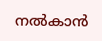നല്‍കാന്‍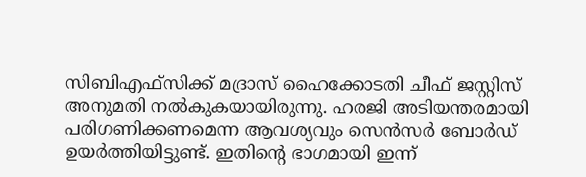സിബിഎഫ്‌സിക്ക് മദ്രാസ് ഹൈക്കോടതി ചീഫ് ജസ്റ്റിസ് അനുമതി നല്‍കുകയായിരുന്നു. ഹരജി അടിയന്തരമായി പരിഗണിക്കണമെന്ന ആവശ്യവും സെന്‍സര്‍ ബോര്‍ഡ് ഉയര്‍ത്തിയിട്ടുണ്ട്. ഇതിന്റെ ഭാഗമായി ഇന്ന്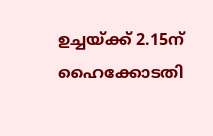ഉച്ചയ്ക്ക് 2.15ന് ഹൈക്കോടതി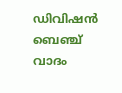ഡിവിഷന്‍ ബെഞ്ച് വാദം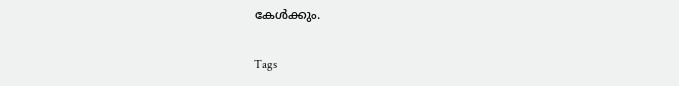കേള്‍ക്കും.

Tags